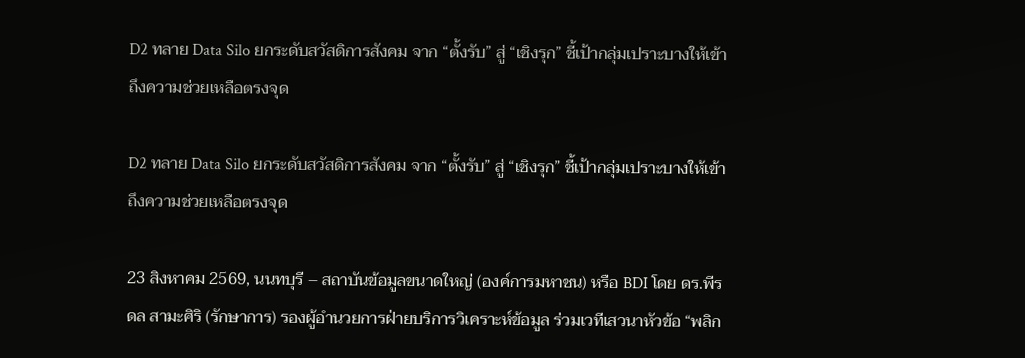D2 ทลาย Data Silo ยกระดับสวัสดิการสังคม จาก “ตั้งรับ” สู่ “เชิงรุก” ชี้เป้ากลุ่มเปราะบางให้เข้าถึงความช่วยเหลือตรงจุด

D2 ทลาย Data Silo ยกระดับสวัสดิการสังคม จาก “ตั้งรับ” สู่ “เชิงรุก” ชี้เป้ากลุ่มเปราะบางให้เข้าถึงความช่วยเหลือตรงจุด

23 สิงหาคม 2569, นนทบุรี – สถาบันข้อมูลขนาดใหญ่ (องค์การมหาชน) หรือ BDI โดย ดร.พีรดล สามะศิริ (รักษาการ) รองผู้อำนวยการฝ่ายบริการวิเคราะห์ข้อมูล ร่วมเวทีเสวนาหัวข้อ “พลิก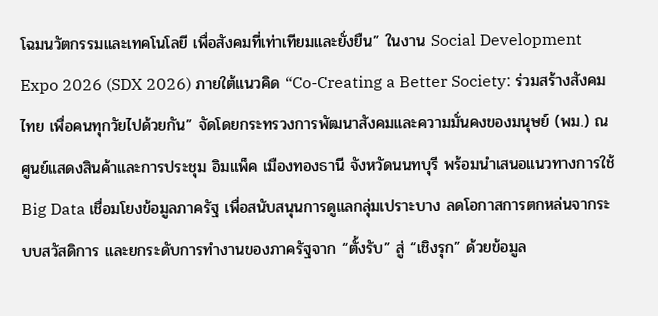โฉมนวัตกรรมและเทคโนโลยี เพื่อสังคมที่เท่าเทียมและยั่งยืน” ในงาน Social Development Expo 2026 (SDX 2026) ภายใต้แนวคิด “Co-Creating a Better Society: ร่วมสร้างสังคมไทย เพื่อคนทุกวัยไปด้วยกัน” จัดโดยกระทรวงการพัฒนาสังคมและความมั่นคงของมนุษย์ (พม.) ณ ศูนย์แสดงสินค้าและการประชุม อิมแพ็ค เมืองทองธานี จังหวัดนนทบุรี พร้อมนำเสนอแนวทางการใช้ Big Data เชื่อมโยงข้อมูลภาครัฐ เพื่อสนับสนุนการดูแลกลุ่มเปราะบาง ลดโอกาสการตกหล่นจากระบบสวัสดิการ และยกระดับการทำงานของภาครัฐจาก “ตั้งรับ” สู่ “เชิงรุก” ด้วยข้อมูล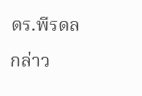ดร.พีรดล กล่าว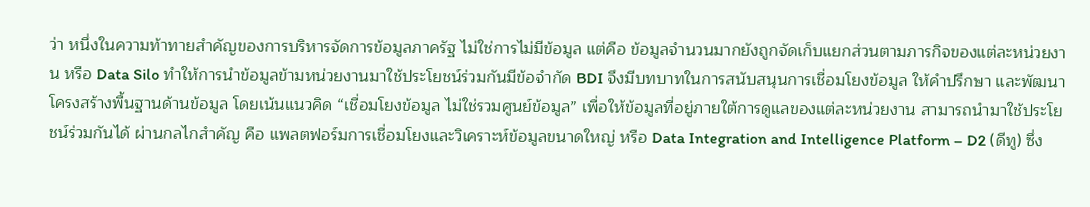ว่า หนึ่งในความท้าทายสำคัญของการบริหารจัดการข้อมูลภาครัฐ ไม่ใช่การไม่มีข้อมูล แต่คือ ข้อมูลจำนวนมากยังถูกจัดเก็บแยกส่วนตามภารกิจของแต่ละหน่วยงาน หรือ Data Silo ทำให้การนำข้อมูลข้ามหน่วยงานมาใช้ประโยชน์ร่วมกันมีข้อจำกัด BDI จึงมีบทบาทในการสนับสนุนการเชื่อมโยงข้อมูล ให้คำปรึกษา และพัฒนาโครงสร้างพื้นฐานด้านข้อมูล โดยเน้นแนวคิด “เชื่อมโยงข้อมูล ไม่ใช่รวมศูนย์ข้อมูล” เพื่อให้ข้อมูลที่อยู่ภายใต้การดูแลของแต่ละหน่วยงาน สามารถนำมาใช้ประโยชน์ร่วมกันได้ ผ่านกลไกสำคัญ คือ แพลตฟอร์มการเชื่อมโยงและวิเคราะห์ข้อมูลขนาดใหญ่ หรือ Data Integration and Intelligence Platform – D2 (ดีทู) ซึ่ง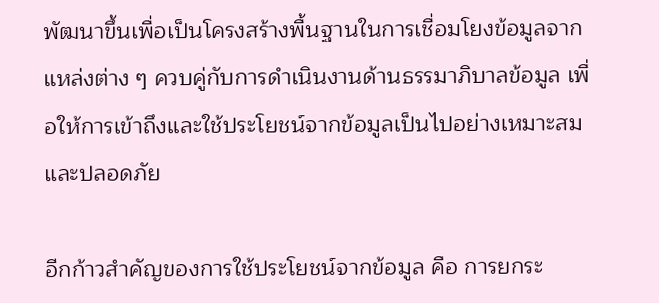พัฒนาขึ้นเพื่อเป็นโครงสร้างพื้นฐานในการเชื่อมโยงข้อมูลจากแหล่งต่าง ๆ ควบคู่กับการดำเนินงานด้านธรรมาภิบาลข้อมูล เพื่อให้การเข้าถึงและใช้ประโยชน์จากข้อมูลเป็นไปอย่างเหมาะสมและปลอดภัย

อีกก้าวสำคัญของการใช้ประโยชน์จากข้อมูล คือ การยกระ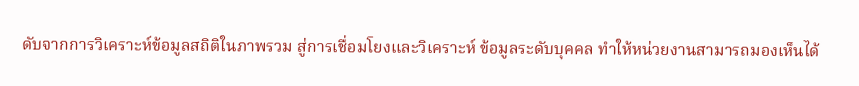ดับจากการวิเคราะห์ข้อมูลสถิติในภาพรวม สู่การเชื่อมโยงและวิเคราะห์ ข้อมูลระดับบุคคล ทำให้หน่วยงานสามารถมองเห็นได้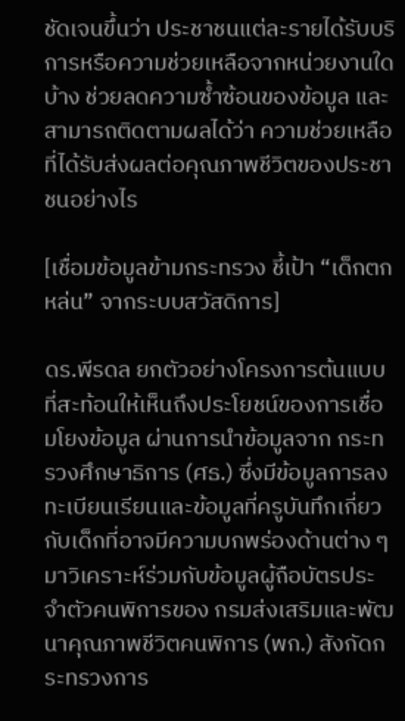ชัดเจนขึ้นว่า ประชาชนแต่ละรายได้รับบริการหรือความช่วยเหลือจากหน่วยงานใดบ้าง ช่วยลดความซ้ำซ้อนของข้อมูล และสามารถติดตามผลได้ว่า ความช่วยเหลือที่ได้รับส่งผลต่อคุณภาพชีวิตของประชาชนอย่างไร

[เชื่อมข้อมูลข้ามกระทรวง ชี้เป้า “เด็กตกหล่น” จากระบบสวัสดิการ]

ดร.พีรดล ยกตัวอย่างโครงการต้นแบบที่สะท้อนให้เห็นถึงประโยชน์ของการเชื่อมโยงข้อมูล ผ่านการนำข้อมูลจาก กระทรวงศึกษาธิการ (ศธ.) ซึ่งมีข้อมูลการลงทะเบียนเรียนและข้อมูลที่ครูบันทึกเกี่ยวกับเด็กที่อาจมีความบกพร่องด้านต่าง ๆ มาวิเคราะห์ร่วมกับข้อมูลผู้ถือบัตรประจำตัวคนพิการของ กรมส่งเสริมและพัฒนาคุณภาพชีวิตคนพิการ (พก.) สังกัดกระทรวงการ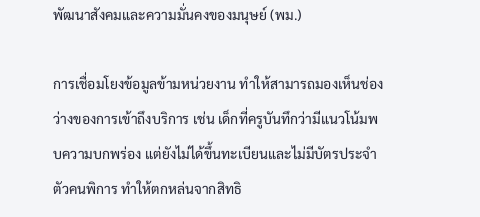พัฒนาสังคมและความมั่นคงของมนุษย์ (พม.)

การเชื่อมโยงข้อมูลข้ามหน่วยงาน ทำให้สามารถมองเห็นช่องว่างของการเข้าถึงบริการ เช่น เด็กที่ครูบันทึกว่ามีแนวโน้มพบความบกพร่อง แต่ยังไม่ได้ขึ้นทะเบียนและไม่มีบัตรประจำตัวคนพิการ ทำให้ตกหล่นจากสิทธิ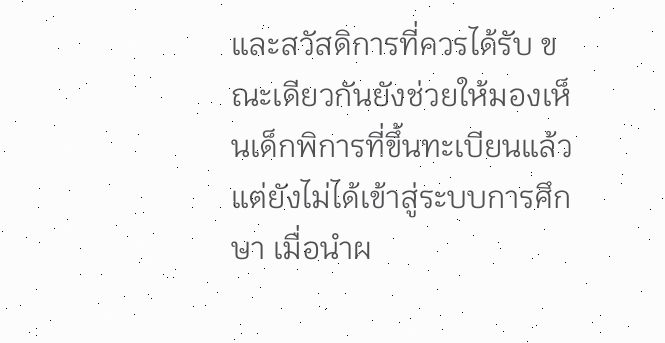และสวัสดิการที่ควรได้รับ ขณะเดียวกันยังช่วยให้มองเห็นเด็กพิการที่ขึ้นทะเบียนแล้วแต่ยังไม่ได้เข้าสู่ระบบการศึกษา เมื่อนำผ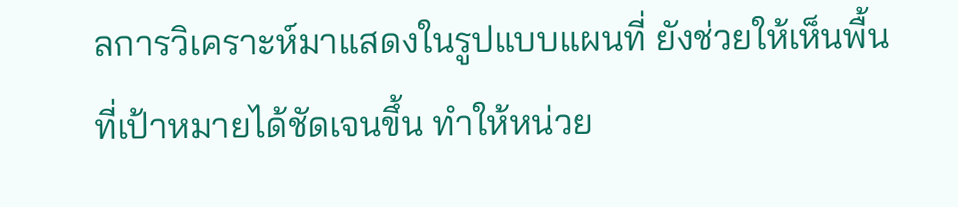ลการวิเคราะห์มาแสดงในรูปแบบแผนที่ ยังช่วยให้เห็นพื้นที่เป้าหมายได้ชัดเจนขึ้น ทำให้หน่วย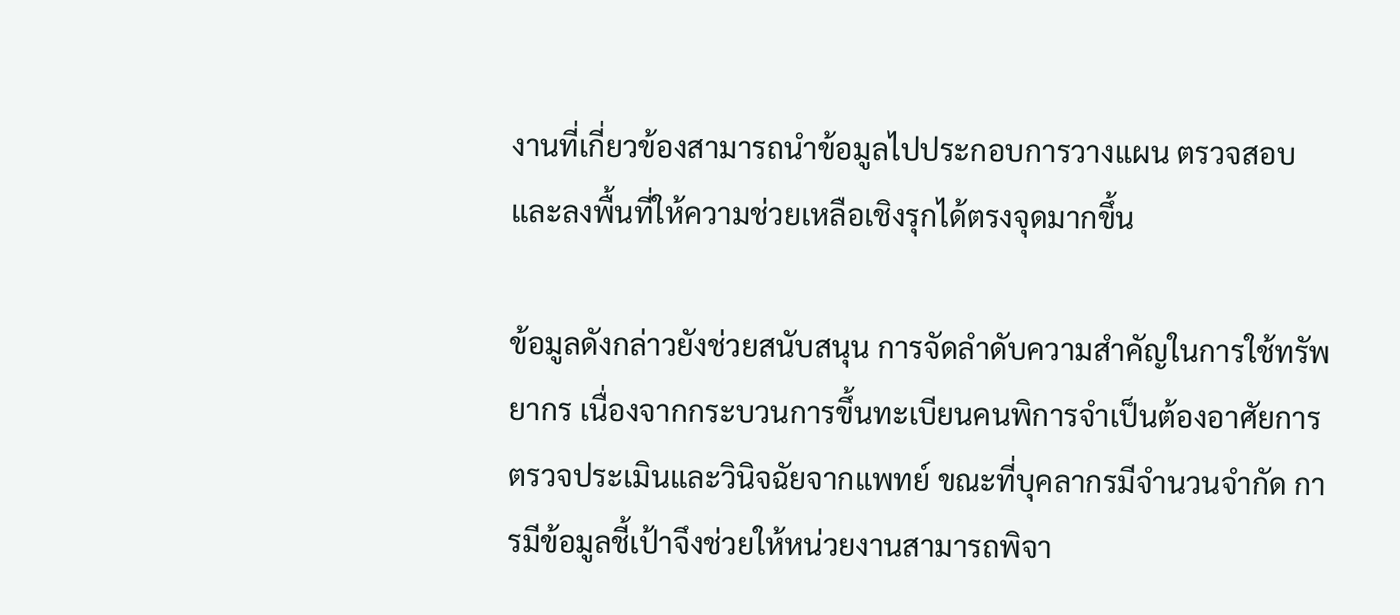งานที่เกี่ยวข้องสามารถนำข้อมูลไปประกอบการวางแผน ตรวจสอบ และลงพื้นที่ให้ความช่วยเหลือเชิงรุกได้ตรงจุดมากขึ้น

ข้อมูลดังกล่าวยังช่วยสนับสนุน การจัดลำดับความสำคัญในการใช้ทรัพยากร เนื่องจากกระบวนการขึ้นทะเบียนคนพิการจำเป็นต้องอาศัยการตรวจประเมินและวินิจฉัยจากแพทย์ ขณะที่บุคลากรมีจำนวนจำกัด การมีข้อมูลชี้เป้าจึงช่วยให้หน่วยงานสามารถพิจา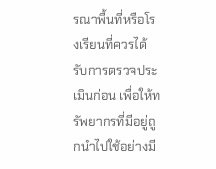รณาพื้นที่หรือโรงเรียนที่ควรได้รับการตรวจประเมินก่อน เพื่อให้ทรัพยากรที่มีอยู่ถูกนำไปใช้อย่างมี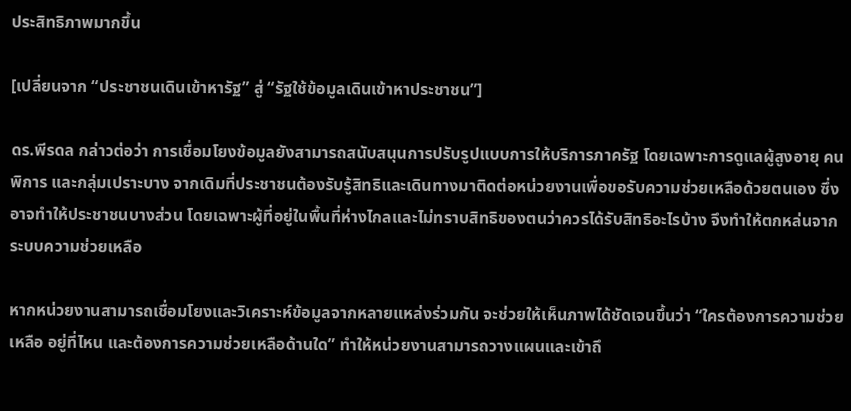ประสิทธิภาพมากขึ้น

[เปลี่ยนจาก “ประชาชนเดินเข้าหารัฐ” สู่ “รัฐใช้ข้อมูลเดินเข้าหาประชาชน”]

ดร.พีรดล กล่าวต่อว่า การเชื่อมโยงข้อมูลยังสามารถสนับสนุนการปรับรูปแบบการให้บริการภาครัฐ โดยเฉพาะการดูแลผู้สูงอายุ คนพิการ และกลุ่มเปราะบาง จากเดิมที่ประชาชนต้องรับรู้สิทธิและเดินทางมาติดต่อหน่วยงานเพื่อขอรับความช่วยเหลือด้วยตนเอง ซึ่งอาจทำให้ประชาชนบางส่วน โดยเฉพาะผู้ที่อยู่ในพื้นที่ห่างไกลและไม่ทราบสิทธิของตนว่าควรได้รับสิทธิอะไรบ้าง จึงทำให้ตกหล่นจากระบบความช่วยเหลือ

หากหน่วยงานสามารถเชื่อมโยงและวิเคราะห์ข้อมูลจากหลายแหล่งร่วมกัน จะช่วยให้เห็นภาพได้ชัดเจนขึ้นว่า “ใครต้องการความช่วยเหลือ อยู่ที่ไหน และต้องการความช่วยเหลือด้านใด” ทำให้หน่วยงานสามารถวางแผนและเข้าถึ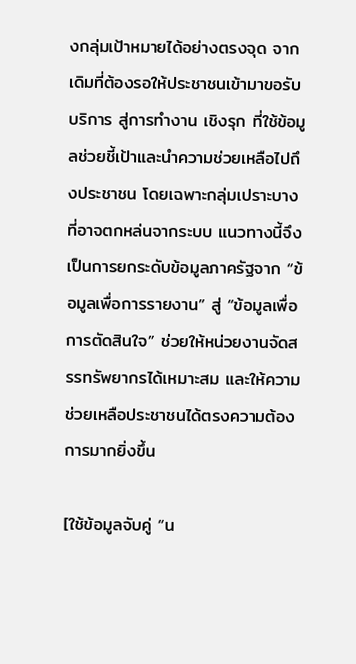งกลุ่มเป้าหมายได้อย่างตรงจุด จากเดิมที่ต้องรอให้ประชาชนเข้ามาขอรับบริการ สู่การทำงาน เชิงรุก ที่ใช้ข้อมูลช่วยชี้เป้าและนำความช่วยเหลือไปถึงประชาชน โดยเฉพาะกลุ่มเปราะบางที่อาจตกหล่นจากระบบ แนวทางนี้จึงเป็นการยกระดับข้อมูลภาครัฐจาก “ข้อมูลเพื่อการรายงาน” สู่ “ข้อมูลเพื่อการตัดสินใจ” ช่วยให้หน่วยงานจัดสรรทรัพยากรได้เหมาะสม และให้ความช่วยเหลือประชาชนได้ตรงความต้องการมากยิ่งขึ้น

[ใช้ข้อมูลจับคู่ “น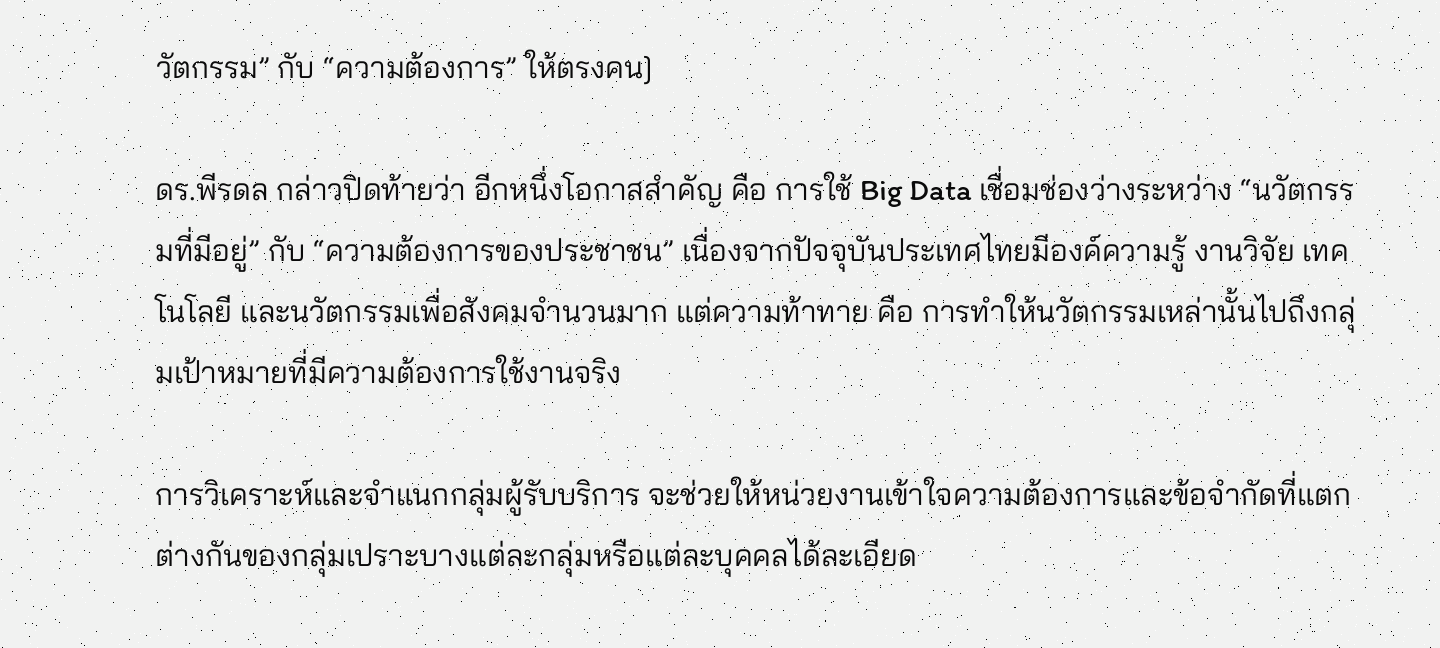วัตกรรม” กับ “ความต้องการ” ให้ตรงคน]

ดร.พีรดล กล่าวปิดท้ายว่า อีกหนึ่งโอกาสสำคัญ คือ การใช้ Big Data เชื่อมช่องว่างระหว่าง “นวัตกรรมที่มีอยู่” กับ “ความต้องการของประชาชน” เนื่องจากปัจจุบันประเทศไทยมีองค์ความรู้ งานวิจัย เทคโนโลยี และนวัตกรรมเพื่อสังคมจำนวนมาก แต่ความท้าทาย คือ การทำให้นวัตกรรมเหล่านั้นไปถึงกลุ่มเป้าหมายที่มีความต้องการใช้งานจริง

การวิเคราะห์และจำแนกกลุ่มผู้รับบริการ จะช่วยให้หน่วยงานเข้าใจความต้องการและข้อจำกัดที่แตกต่างกันของกลุ่มเปราะบางแต่ละกลุ่มหรือแต่ละบุคคลได้ละเอียด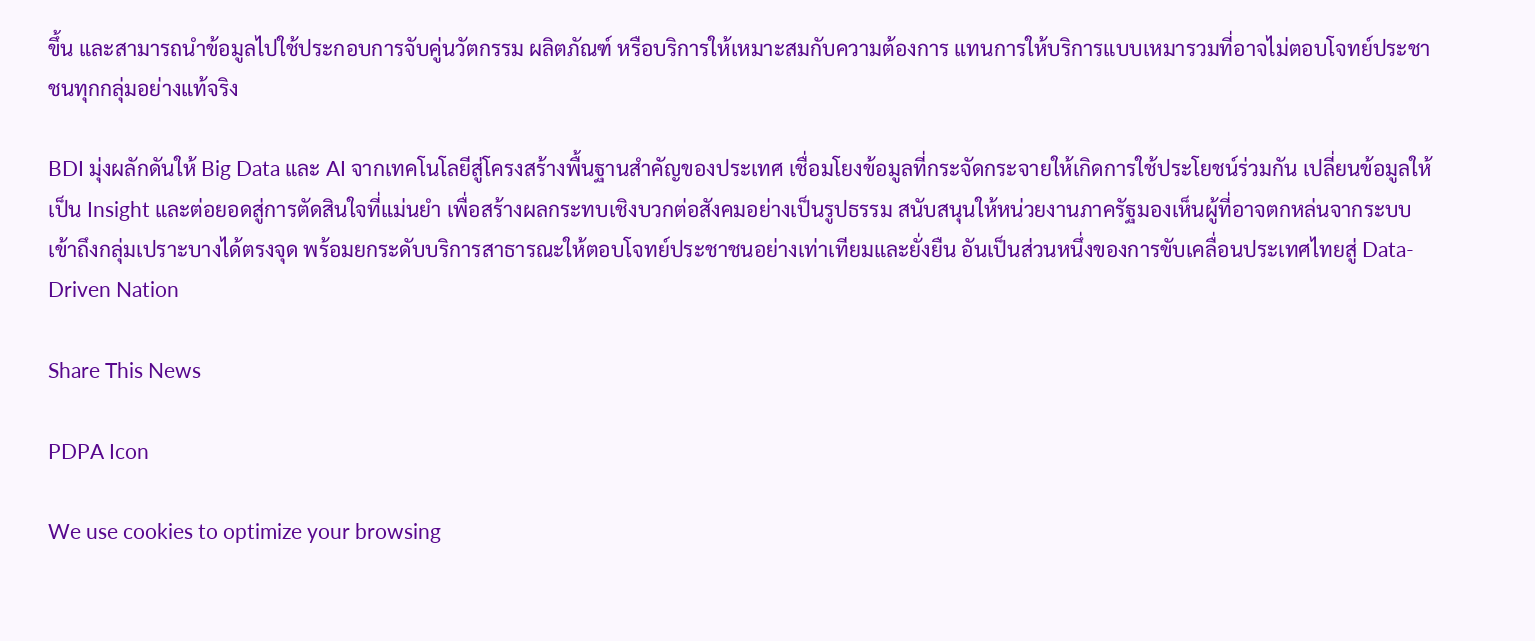ขึ้น และสามารถนำข้อมูลไปใช้ประกอบการจับคู่นวัตกรรม ผลิตภัณฑ์ หรือบริการให้เหมาะสมกับความต้องการ แทนการให้บริการแบบเหมารวมที่อาจไม่ตอบโจทย์ประชาชนทุกกลุ่มอย่างแท้จริง

BDI มุ่งผลักดันให้ Big Data และ AI จากเทคโนโลยีสู่โครงสร้างพื้นฐานสำคัญของประเทศ เชื่อมโยงข้อมูลที่กระจัดกระจายให้เกิดการใช้ประโยชน์ร่วมกัน เปลี่ยนข้อมูลให้เป็น Insight และต่อยอดสู่การตัดสินใจที่แม่นยำ เพื่อสร้างผลกระทบเชิงบวกต่อสังคมอย่างเป็นรูปธรรม สนับสนุนให้หน่วยงานภาครัฐมองเห็นผู้ที่อาจตกหล่นจากระบบ เข้าถึงกลุ่มเปราะบางได้ตรงจุด พร้อมยกระดับบริการสาธารณะให้ตอบโจทย์ประชาชนอย่างเท่าเทียมและยั่งยืน อันเป็นส่วนหนึ่งของการขับเคลื่อนประเทศไทยสู่ Data-Driven Nation

Share This News

PDPA Icon

We use cookies to optimize your browsing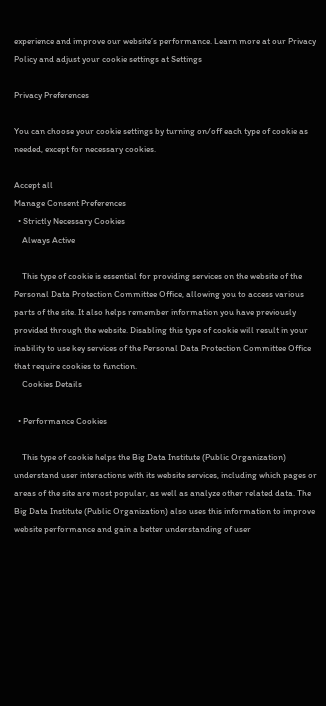experience and improve our website’s performance. Learn more at our Privacy Policy and adjust your cookie settings at Settings

Privacy Preferences

You can choose your cookie settings by turning on/off each type of cookie as needed, except for necessary cookies.

Accept all
Manage Consent Preferences
  • Strictly Necessary Cookies
    Always Active

    This type of cookie is essential for providing services on the website of the Personal Data Protection Committee Office, allowing you to access various parts of the site. It also helps remember information you have previously provided through the website. Disabling this type of cookie will result in your inability to use key services of the Personal Data Protection Committee Office that require cookies to function.
    Cookies Details

  • Performance Cookies

    This type of cookie helps the Big Data Institute (Public Organization) understand user interactions with its website services, including which pages or areas of the site are most popular, as well as analyze other related data. The Big Data Institute (Public Organization) also uses this information to improve website performance and gain a better understanding of user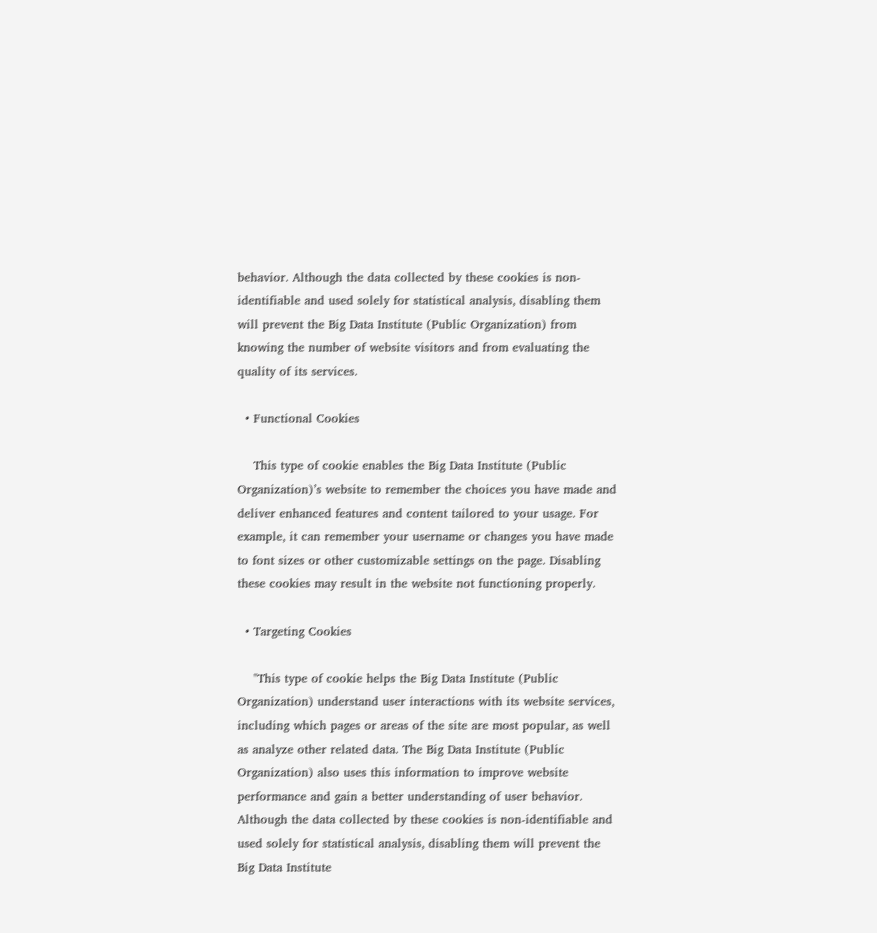behavior. Although the data collected by these cookies is non-identifiable and used solely for statistical analysis, disabling them will prevent the Big Data Institute (Public Organization) from knowing the number of website visitors and from evaluating the quality of its services.

  • Functional Cookies

    This type of cookie enables the Big Data Institute (Public Organization)’s website to remember the choices you have made and deliver enhanced features and content tailored to your usage. For example, it can remember your username or changes you have made to font sizes or other customizable settings on the page. Disabling these cookies may result in the website not functioning properly.

  • Targeting Cookies

    "This type of cookie helps the Big Data Institute (Public Organization) understand user interactions with its website services, including which pages or areas of the site are most popular, as well as analyze other related data. The Big Data Institute (Public Organization) also uses this information to improve website performance and gain a better understanding of user behavior. Although the data collected by these cookies is non-identifiable and used solely for statistical analysis, disabling them will prevent the Big Data Institute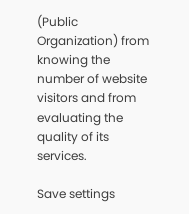(Public Organization) from knowing the number of website visitors and from evaluating the quality of its services.

Save settings